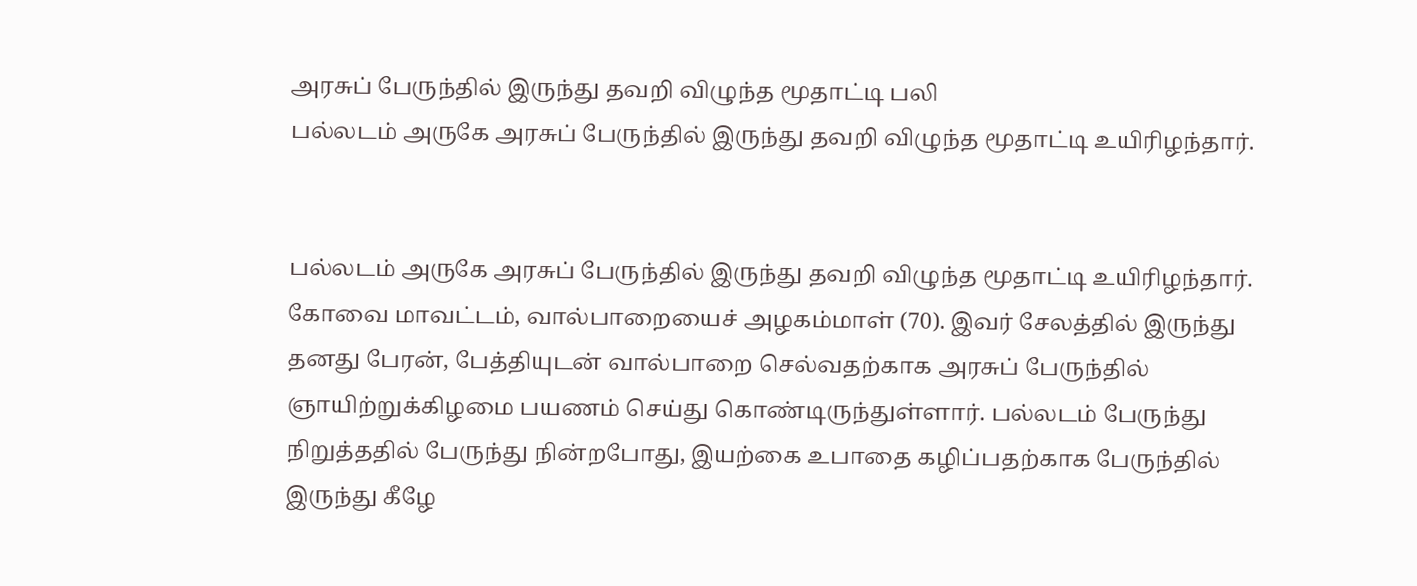அரசுப் பேருந்தில் இருந்து தவறி விழுந்த மூதாட்டி பலி
பல்லடம் அருகே அரசுப் பேருந்தில் இருந்து தவறி விழுந்த மூதாட்டி உயிரிழந்தார்.


பல்லடம் அருகே அரசுப் பேருந்தில் இருந்து தவறி விழுந்த மூதாட்டி உயிரிழந்தார்.
கோவை மாவட்டம், வால்பாறையைச் அழகம்மாள் (70). இவர் சேலத்தில் இருந்து தனது பேரன், பேத்தியுடன் வால்பாறை செல்வதற்காக அரசுப் பேருந்தில் ஞாயிற்றுக்கிழமை பயணம் செய்து கொண்டிருந்துள்ளார். பல்லடம் பேருந்து நிறுத்ததில் பேருந்து நின்றபோது, இயற்கை உபாதை கழிப்பதற்காக பேருந்தில் இருந்து கீழே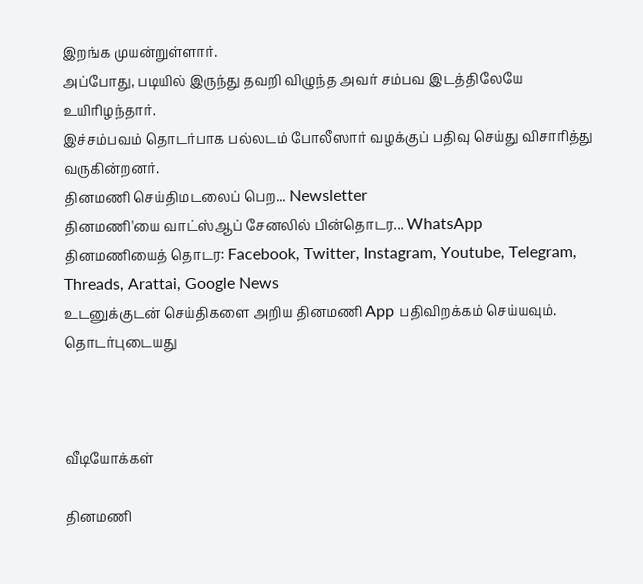இறங்க முயன்றுள்ளார்.
அப்போது, படியில் இருந்து தவறி விழுந்த அவர் சம்பவ இடத்திலேயே உயிரிழந்தார்.
இச்சம்பவம் தொடர்பாக பல்லடம் போலீஸார் வழக்குப் பதிவு செய்து விசாரித்து வருகின்றனர்.
தினமணி செய்திமடலைப் பெற... Newsletter
தினமணி'யை வாட்ஸ்ஆப் சேனலில் பின்தொடர... WhatsApp
தினமணியைத் தொடர: Facebook, Twitter, Instagram, Youtube, Telegram, Threads, Arattai, Google News
உடனுக்குடன் செய்திகளை அறிய தினமணி App பதிவிறக்கம் செய்யவும்.
தொடர்புடையது



வீடியோக்கள்

தினமணி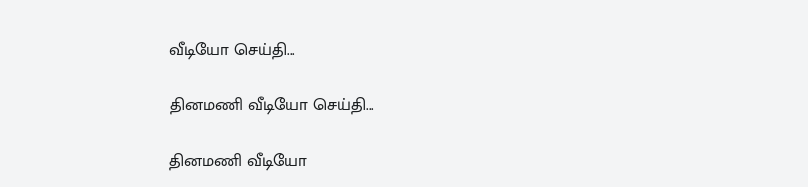வீடியோ செய்தி...

தினமணி வீடியோ செய்தி...

தினமணி வீடியோ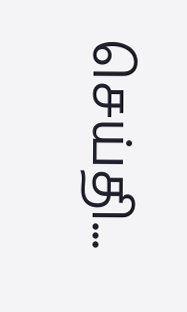செய்தி...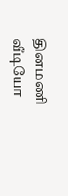தினமணி வீடியோ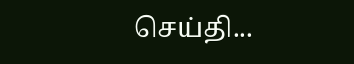செய்தி...